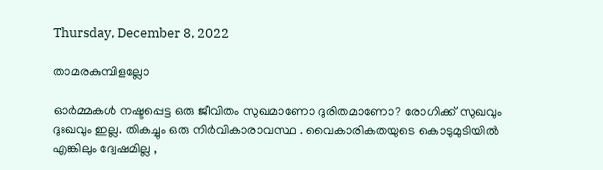Thursday, December 8, 2022

താമരകുമ്പിളല്ലോ

ഓർമ്മകൾ നഷ്ടപ്പെട്ട ഒരു ജീവിതം സുഖമാണോ ദുരിതമാണോ? രോഗിക്ക് സുഖവും ദുഃഖവും ഇല്ല. തികച്ചും ഒരു നിർവികാരാവസ്ഥ . വൈകാരികതയുടെ കൊടുമുടിയിൽ എങ്കിലും ദ്വേഷമില്ല ,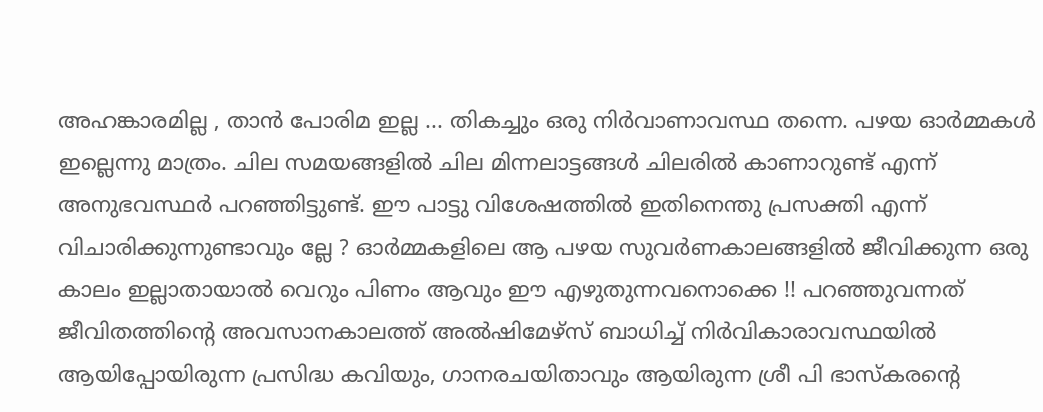അഹങ്കാരമില്ല , താൻ പോരിമ ഇല്ല ... തികച്ചും ഒരു നിർവാണാവസ്ഥ തന്നെ. പഴയ ഓർമ്മകൾ ഇല്ലെന്നു മാത്രം. ചില സമയങ്ങളിൽ ചില മിന്നലാട്ടങ്ങൾ ചിലരിൽ കാണാറുണ്ട് എന്ന് അനുഭവസ്ഥർ പറഞ്ഞിട്ടുണ്ട്. ഈ പാട്ടു വിശേഷത്തിൽ ഇതിനെന്തു പ്രസക്തി എന്ന് വിചാരിക്കുന്നുണ്ടാവും ല്ലേ ? ഓർമ്മകളിലെ ആ പഴയ സുവർണകാലങ്ങളിൽ ജീവിക്കുന്ന ഒരു കാലം ഇല്ലാതായാൽ വെറും പിണം ആവും ഈ എഴുതുന്നവനൊക്കെ !! പറഞ്ഞുവന്നത് ജീവിതത്തിന്റെ അവസാനകാലത്ത് അൽഷിമേഴ്‌സ് ബാധിച്ച് നിർവികാരാവസ്ഥയിൽ ആയിപ്പോയിരുന്ന പ്രസിദ്ധ കവിയും, ഗാനരചയിതാവും ആയിരുന്ന ശ്രീ പി ഭാസ്കരന്റെ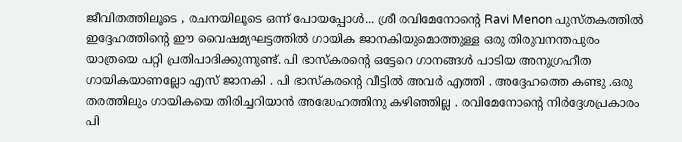ജീവിതത്തിലൂടെ , രചനയിലൂടെ ഒന്ന് പോയപ്പോൾ... ശ്രീ രവിമേനോന്റെ Ravi Menon പുസ്തകത്തിൽ ഇദ്ദേഹത്തിന്റെ ഈ വൈഷമ്യഘട്ടത്തിൽ ഗായിക ജാനകിയുമൊത്തുള്ള ഒരു തിരുവനന്തപുരം യാത്രയെ പറ്റി പ്രതിപാദിക്കുന്നുണ്ട്. പി ഭാസ്കരന്റെ ഒട്ടേറെ ഗാനങ്ങൾ പാടിയ അനുഗ്രഹീത ഗായികയാണല്ലോ എസ് ജാനകി . പി ഭാസ്കരന്റെ വീട്ടിൽ അവർ എത്തി . അദ്ദേഹത്തെ കണ്ടു .ഒരു തരത്തിലും ഗായികയെ തിരിച്ചറിയാൻ അദ്ധേഹത്തിനു കഴിഞ്ഞില്ല . രവിമേനോന്റെ നിർദ്ദേശപ്രകാരം പി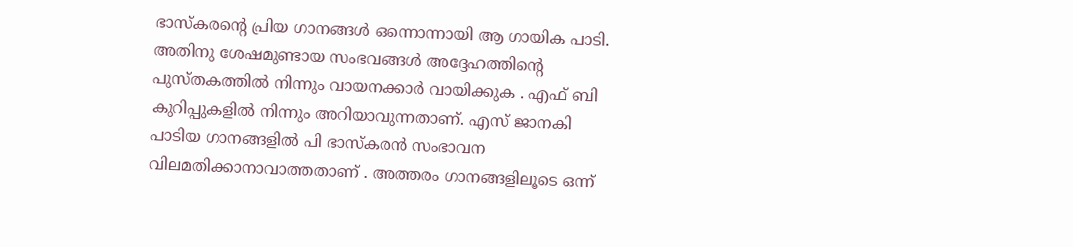ഭാസ്കരന്റെ പ്രിയ ഗാനങ്ങൾ ഒന്നൊന്നായി ആ ഗായിക പാടി. അതിനു ശേഷമുണ്ടായ സംഭവങ്ങൾ അദ്ദേഹത്തിന്റെ പുസ്തകത്തിൽ നിന്നും വായനക്കാർ വായിക്കുക . എഫ് ബി കുറിപ്പുകളിൽ നിന്നും അറിയാവുന്നതാണ്. എസ് ജാനകി പാടിയ ഗാനങ്ങളിൽ പി ഭാസ്കരൻ സംഭാവന വിലമതിക്കാനാവാത്തതാണ് . അത്തരം ഗാനങ്ങളിലൂടെ ഒന്ന്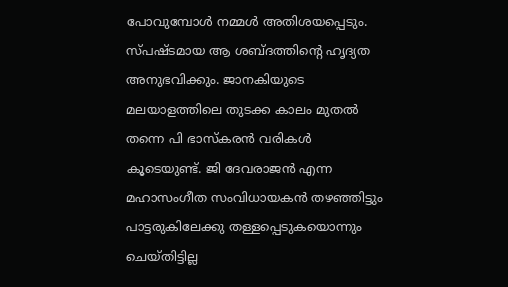പോവുമ്പോൾ നമ്മൾ അതിശയപ്പെടും. സ്പഷ്ടമായ ആ ശബ്ദത്തിന്റെ ഹൃദ്യത അനുഭവിക്കും. ജാനകിയുടെ മലയാളത്തിലെ തുടക്ക കാലം മുതൽ തന്നെ പി ഭാസ്കരൻ വരികൾ കൂടെയുണ്ട്. ജി ദേവരാജൻ എന്ന മഹാസംഗീത സംവിധായകൻ തഴഞ്ഞിട്ടും പാട്ടരുകിലേക്കു തള്ളപ്പെടുകയൊന്നും ചെയ്തിട്ടില്ല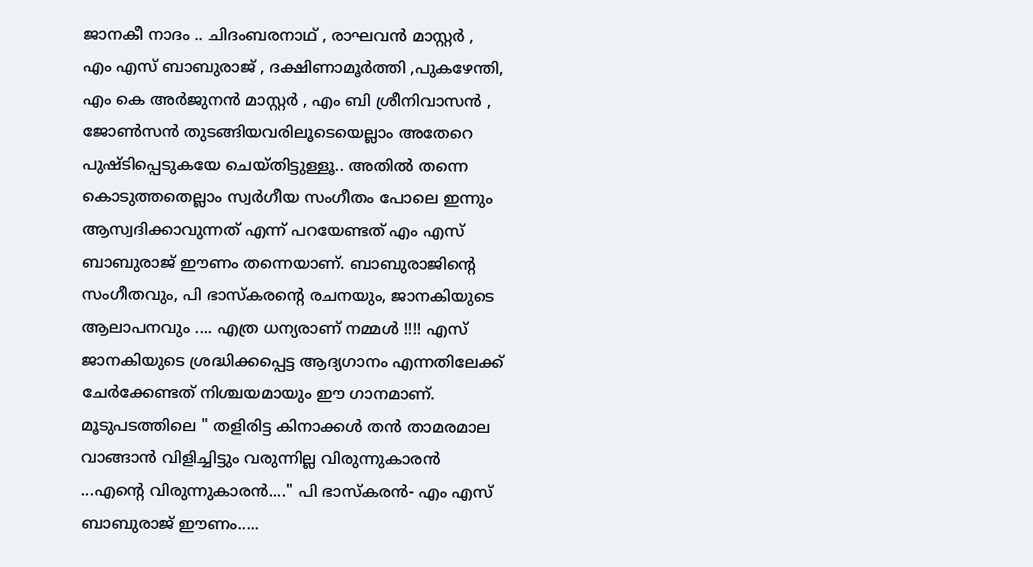ജാനകീ നാദം .. ചിദംബരനാഥ്‌ , രാഘവൻ മാസ്റ്റർ , എം എസ് ബാബുരാജ് , ദക്ഷിണാമൂർത്തി ,പുകഴേന്തി, എം കെ അർജുനൻ മാസ്റ്റർ , എം ബി ശ്രീനിവാസൻ , ജോൺസൻ തുടങ്ങിയവരിലൂടെയെല്ലാം അതേറെ പുഷ്ടിപ്പെടുകയേ ചെയ്തിട്ടുള്ളൂ.. അതിൽ തന്നെ കൊടുത്തതെല്ലാം സ്വർഗീയ സംഗീതം പോലെ ഇന്നും ആസ്വദിക്കാവുന്നത് എന്ന് പറയേണ്ടത് എം എസ് ബാബുരാജ് ഈണം തന്നെയാണ്. ബാബുരാജിന്റെ സംഗീതവും, പി ഭാസ്കരന്റെ രചനയും, ജാനകിയുടെ ആലാപനവും .... എത്ര ധന്യരാണ് നമ്മൾ !!!! എസ് ജാനകിയുടെ ശ്രദ്ധിക്കപ്പെട്ട ആദ്യഗാനം എന്നതിലേക്ക് ചേർക്കേണ്ടത് നിശ്ചയമായും ഈ ഗാനമാണ്. മൂടുപടത്തിലെ " തളിരിട്ട കിനാക്കൾ തൻ താമരമാല വാങ്ങാൻ വിളിച്ചിട്ടും വരുന്നില്ല വിരുന്നുകാരൻ ...എന്റെ വിരുന്നുകാരൻ...." പി ഭാസ്കരൻ- എം എസ്‍ ബാബുരാജ് ഈണം.....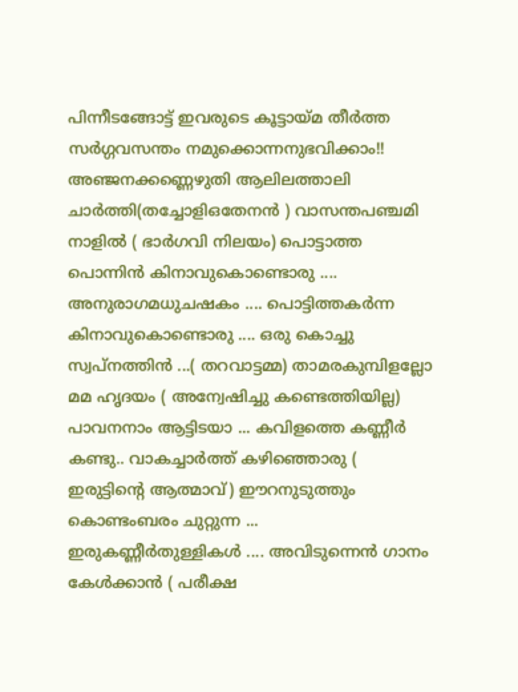പിന്നീടങ്ങോട്ട് ഇവരുടെ കൂട്ടായ്മ തീർത്ത സർഗ്ഗവസന്തം നമുക്കൊന്നനുഭവിക്കാം!! അഞ്ജനക്കണ്ണെഴുതി ആലിലത്താലി ചാർത്തി(തച്ചോളിഒതേനൻ ) വാസന്തപഞ്ചമി നാളിൽ ( ഭാർഗവി നിലയം) പൊട്ടാത്ത പൊന്നിൻ കിനാവുകൊണ്ടൊരു .... അനുരാഗമധുചഷകം .... പൊട്ടിത്തകർന്ന കിനാവുകൊണ്ടൊരു .... ഒരു കൊച്ചു സ്വപ്നത്തിൻ ...( തറവാട്ടമ്മ) താമരകുമ്പിളല്ലോ മമ ഹൃദയം ( അന്വേഷിച്ചു കണ്ടെത്തിയില്ല) പാവനനാം ആട്ടിടയാ ... കവിളത്തെ കണ്ണീർ കണ്ടു.. വാകച്ചാർത്ത് കഴിഞ്ഞൊരു ( ഇരുട്ടിന്റെ ആത്മാവ്) ഈറനുടുത്തും കൊണ്ടംബരം ചുറ്റുന്ന ... ഇരുകണ്ണീർതുള്ളികൾ .... അവിടുന്നെൻ ഗാനം കേൾക്കാൻ ( പരീക്ഷ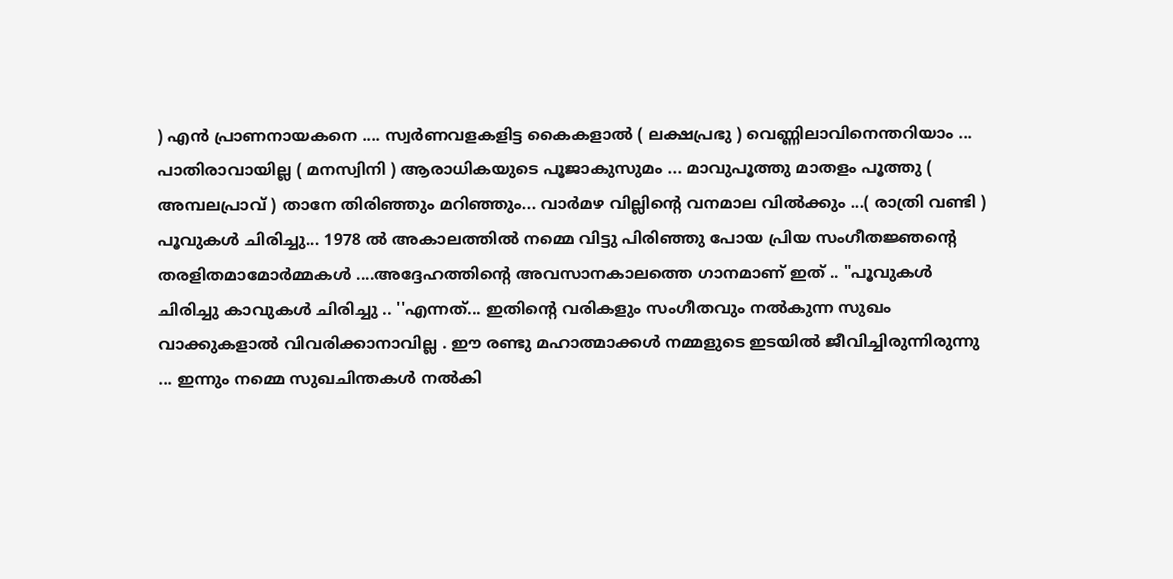) എൻ പ്രാണനായകനെ .... സ്വർണവളകളിട്ട കൈകളാൽ ( ലക്ഷപ്രഭു ) വെണ്ണിലാവിനെന്തറിയാം ... പാതിരാവായില്ല ( മനസ്വിനി ) ആരാധികയുടെ പൂജാകുസുമം ... മാവുപൂത്തു മാതളം പൂത്തു ( അമ്പലപ്രാവ് ) താനേ തിരിഞ്ഞും മറിഞ്ഞും... വാർമഴ വില്ലിന്റെ വനമാല വിൽക്കും ...( രാത്രി വണ്ടി ) പൂവുകൾ ചിരിച്ചു... 1978 ൽ അകാലത്തിൽ നമ്മെ വിട്ടു പിരിഞ്ഞു പോയ പ്രിയ സംഗീതജ്ഞന്റെ തരളിതമാമോർമ്മകൾ ....അദ്ദേഹത്തിന്റെ അവസാനകാലത്തെ ഗാനമാണ് ഇത് .. "പൂവുകൾ ചിരിച്ചു കാവുകൾ ചിരിച്ചു .. ''എന്നത്... ഇതിന്റെ വരികളും സംഗീതവും നൽകുന്ന സുഖം വാക്കുകളാൽ വിവരിക്കാനാവില്ല . ഈ രണ്ടു മഹാത്മാക്കൾ നമ്മളുടെ ഇടയിൽ ജീവിച്ചിരുന്നിരുന്നു ... ഇന്നും നമ്മെ സുഖചിന്തകൾ നൽകി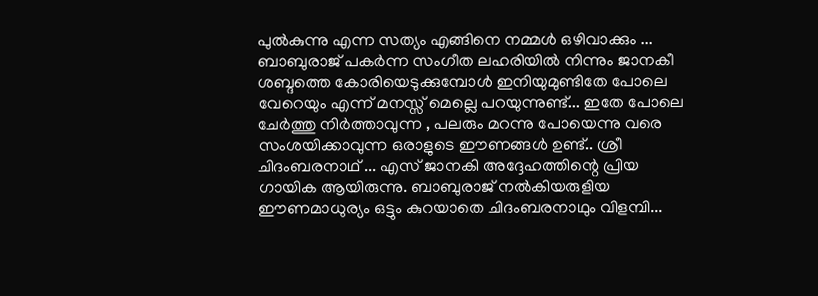പുൽകുന്നു എന്ന സത്യം എങ്ങിനെ നമ്മൾ ഒഴിവാക്കും ... ബാബുരാജ് പകർന്ന സംഗീത ലഹരിയിൽ നിന്നും ജാനകീ ശബ്ദത്തെ കോരിയെടുക്കുമ്പോൾ ഇനിയുമുണ്ടിതേ പോലെ വേറെയും എന്ന് മനസ്സ് മെല്ലെ പറയുന്നുണ്ട്... ഇതേ പോലെ ചേർത്തു നിർത്താവുന്ന , പലരും മറന്നു പോയെന്നു വരെ സംശയിക്കാവുന്ന ഒരാളുടെ ഈണങ്ങൾ ഉണ്ട്.. ശ്രീ ചിദംബരനാഥ്‌ ... എസ് ജാനകി അദ്ദേഹത്തിന്റെ പ്രിയ ഗായിക ആയിരുന്നു. ബാബുരാജ് നൽകിയരുളിയ ഈണമാധുര്യം ഒട്ടും കുറയാതെ ചിദംബരനാഥും വിളമ്പി...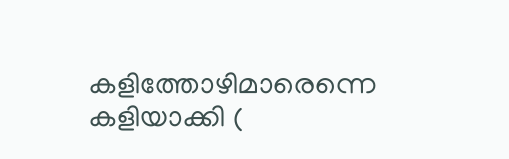കളിത്തോഴിമാരെന്നെ കളിയാക്കി (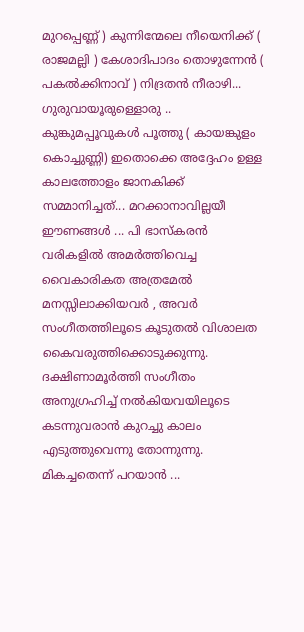മുറപ്പെണ്ണ് ) കുന്നിന്മേലെ നീയെനിക്ക് ( രാജമല്ലി ) കേശാദിപാദം തൊഴുന്നേൻ ( പകൽക്കിനാവ് ) നിദ്രതൻ നീരാഴി... ഗുരുവായൂരുള്ളൊരു .. കുങ്കുമപ്പൂവുകൾ പൂത്തു ( കായങ്കുളം കൊച്ചുണ്ണി) ഇതൊക്കെ അദ്ദേഹം ഉള്ള കാലത്തോളം ജാനകിക്ക് സമ്മാനിച്ചത്... മറക്കാനാവില്ലയീ ഈണങ്ങൾ ... പി ഭാസ്കരൻ വരികളിൽ അമർത്തിവെച്ച വൈകാരികത അത്രമേൽ മനസ്സിലാക്കിയവർ , അവർ സംഗീതത്തിലൂടെ കൂടുതൽ വിശാലത കൈവരുത്തിക്കൊടുക്കുന്നു. ദക്ഷിണാമൂർത്തി സംഗീതം അനുഗ്രഹിച്ച് നൽകിയവയിലൂടെ കടന്നുവരാൻ കുറച്ചു കാലം എടുത്തുവെന്നു തോന്നുന്നു. മികച്ചതെന്ന് പറയാൻ ...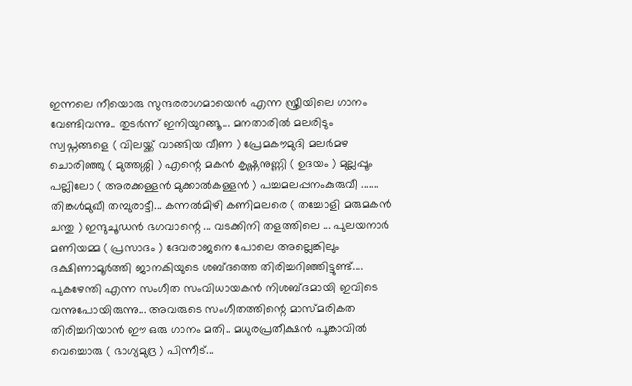ഇന്നലെ നീയൊരു സുന്ദരരാഗമായെൻ എന്ന സ്ത്രീയിലെ ഗാനം വേണ്ടിവന്നു.. തുടർന്ന് ഇനിയുറങ്ങൂ... മനതാരിൽ മലരിടും സ്വപ്നങ്ങളെ ( വിലയ്ക്ക് വാങ്ങിയ വീണ ) പ്രേമകൗമുദി മലർമഴ ചൊരിഞ്ഞു ( മുത്തശ്ശി ) എന്റെ മകൻ കൃഷ്ണനുണ്ണി ( ഉദയം ) മുല്ലപ്പൂം പല്ലിലോ ( അരക്കള്ളൻ മുക്കാൽകള്ളൻ ) പച്ചമലപ്പനംകുരുവീ ....... തിങ്കൾമുഖീ തമ്പുരാട്ടീ... കന്നൽമിഴി കണിമലരെ ( തച്ചോളി മരുമകൻ ചന്തു ) ഇന്ദുചൂഡൻ ഭഗവാന്റെ ... വടക്കിനി തളത്തിലെ ... പുലയനാർ മണിയമ്മ ( പ്രസാദം ) ദേവരാജനെ പോലെ അല്ലെങ്കിലും ദക്ഷിണാമൂർത്തി ജാനകിയുടെ ശബ്ദത്തെ തിരിച്ചറിഞ്ഞിട്ടുണ്ട്.... പുകഴേന്തി എന്ന സംഗീത സംവിധായകൻ നിശബ്ദമായി ഇവിടെ വന്നുപോയിരുന്നു... അവരുടെ സംഗീതത്തിന്റെ മാസ്മരികത തിരിച്ചറിയാൻ ഈ ഒരു ഗാനം മതി.. മധുരപ്രതീക്ഷൻ പൂങ്കാവിൽ വെച്ചൊരു ( ഭാഗ്യമുദ്ര ) പിന്നീട്...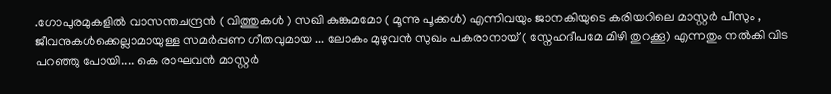.ഗോപുരമുകളിൽ വാസന്തചന്ദ്രൻ ( വിത്തുകൾ ) സഖി കുങ്കുമമോ ( മൂന്നു പൂക്കൾ) എന്നിവയും ജാനകിയുടെ കരിയറിലെ മാസ്റ്റർ പീസും , ജീവനുകൾക്കെല്ലാമായുള്ള സമർപ്പണ ഗീതവുമായ ... ലോകം മുഴുവൻ സുഖം പകരാനായ് ( സ്നേഹദീപമേ മിഴി തുറക്കൂ) എന്നതും നൽകി വിട പറഞ്ഞു പോയി.... കെ രാഘവൻ മാസ്റ്റർ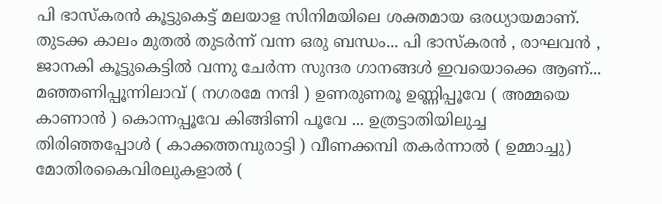പി ഭാസ്കരൻ കൂട്ടുകെട്ട് മലയാള സിനിമയിലെ ശക്തമായ ഒരധ്യായമാണ്. തുടക്ക കാലം മുതൽ തുടർന്ന് വന്ന ഒരു ബന്ധം... പി ഭാസ്കരൻ , രാഘവൻ , ജാനകി കൂട്ടുകെട്ടിൽ വന്നു ചേർന്ന സുന്ദര ഗാനങ്ങൾ ഇവയൊക്കെ ആണ്... മഞ്ഞണിപ്പൂന്നിലാവ് ( നഗരമേ നന്ദി ) ഉണരുണരൂ ഉണ്ണിപ്പൂവേ ( അമ്മയെ കാണാൻ ) കൊന്നപ്പൂവേ കിങ്ങിണി പൂവേ ... ഉത്രട്ടാതിയിലുച്ച തിരിഞ്ഞപ്പോൾ ( കാക്കത്തമ്പുരാട്ടി ) വീണക്കമ്പി തകർന്നാൽ ( ഉമ്മാച്ചു) മോതിരകൈവിരലുകളാൽ (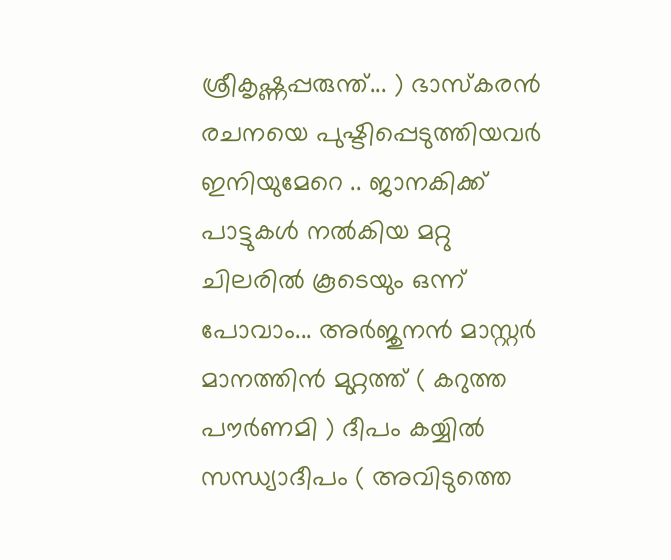ശ്രീകൃഷ്ണപ്പരുന്ത്... ) ഭാസ്കരൻ രചനയെ പുഷ്ടിപ്പെടുത്തിയവർ ഇനിയുമേറെ .. ജാനകിക്ക് പാട്ടുകൾ നൽകിയ മറ്റു ചിലരിൽ കൂടെയും ഒന്ന് പോവാം... അർജുനൻ മാസ്റ്റർ മാനത്തിൻ മുറ്റത്ത് ( കറുത്ത പൗർണമി ) ദീപം കയ്യിൽ സന്ധ്യാദീപം ( അവിടുത്തെ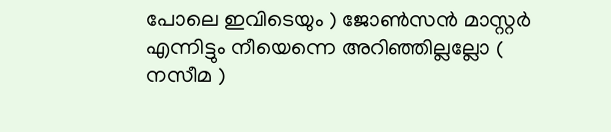പോലെ ഇവിടെയും ) ജോൺസൻ മാസ്റ്റർ എന്നിട്ടും നീയെന്നെ അറിഞ്ഞില്ലല്ലോ ( നസീമ )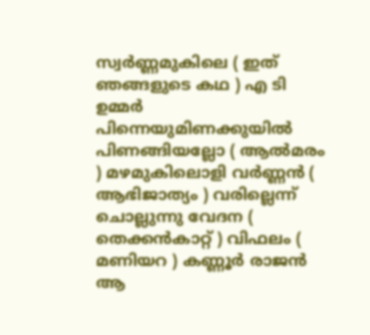സ്വർണ്ണമുകിലെ ( ഇത് ഞങ്ങളുടെ കഥ ) എ ടി ഉമ്മർ പിന്നെയുമിണക്കുയിൽ പിണങ്ങിയല്ലോ ( ആൽമരം ) മഴമുകിലൊളി വർണ്ണൻ ( ആഭിജാത്യം ) വരില്ലെന്ന് ചൊല്ലുന്നു വേദന ( തെക്കൻകാറ്റ് ) വിഫലം ( മണിയറ ) കണ്ണൂർ രാജൻ ആ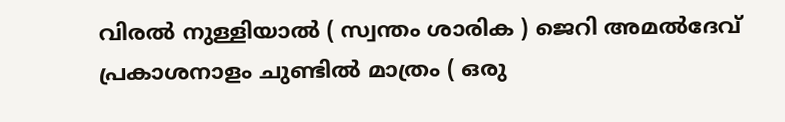വിരൽ നുള്ളിയാൽ ( സ്വന്തം ശാരിക ) ജെറി അമൽദേവ് പ്രകാശനാളം ചുണ്ടിൽ മാത്രം ( ഒരു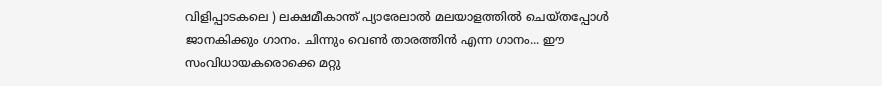വിളിപ്പാടകലെ ) ലക്ഷമീകാന്ത് പ്യാരേലാൽ മലയാളത്തിൽ ചെയ്തപ്പോൾ ജാനകിക്കും ഗാനം. ചിന്നും വെൺ താരത്തിൻ എന്ന ഗാനം... ഈ സംവിധായകരൊക്കെ മറ്റു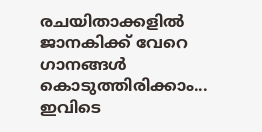രചയിതാക്കളിൽ ജാനകിക്ക് വേറെ ഗാനങ്ങൾ കൊടുത്തിരിക്കാം... ഇവിടെ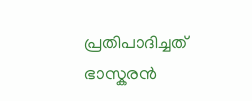പ്രതിപാദിച്ചത് ഭാസ്കരൻ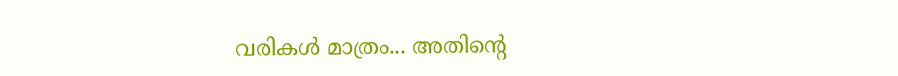വരികൾ മാത്രം... അതിന്റെ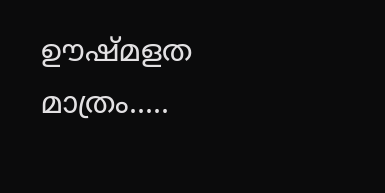ഊഷ്മളത മാത്രം.....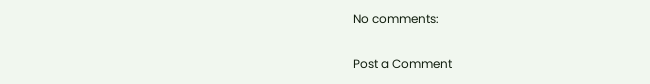No comments:

Post a Comment